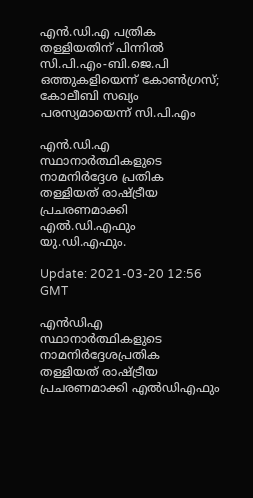എൻ.ഡി.എ പത്രിക തള്ളിയതിന് പിന്നില്‍ സി.പി.എം-ബി.ജെ.പി ഒത്തുകളിയെന്ന് കോൺഗ്രസ്; കോലീബി സഖ്യം പരസ്യമായെന്ന് സി.പി.എം

എന്‍.ഡി.എ സ്ഥാനാര്‍ത്ഥികളുടെ നാമനിര്‍ദ്ദേശ പ്രതിക തള്ളിയത് രാഷ്ട്രീയ പ്രചരണമാക്കി എല്‍.ഡി.എഫും യു.ഡി.എഫും.

Update: 2021-03-20 12:56 GMT

എന്‍ഡിഎ സ്ഥാനാര്‍ത്ഥികളുടെ നാമനിര്‍ദ്ദേശപ്രതിക തള്ളിയത് രാഷ്ട്രീയ പ്രചരണമാക്കി എല്‍ഡിഎഫും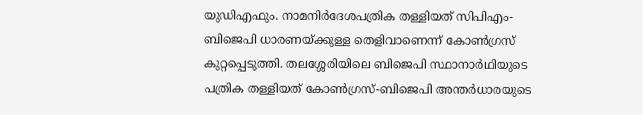യുഡിഎഫും. നാമനിര്‍ദേശപത്രിക തള്ളിയത് സിപിഎം-ബിജെപി ധാരണയ്ക്കുള്ള തെളിവാണെന്ന് കോണ്‍ഗ്രസ് കുറ്റപ്പെടുത്തി. തലശ്ശേരിയിലെ ബിജെപി സ്ഥാനാർഥിയുടെ പത്രിക തള്ളിയത് കോണ്‍ഗ്രസ്-ബിജെപി അന്തർധാരയുടെ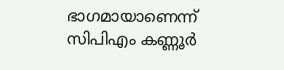ഭാഗമായാണെന്ന് സിപിഎം കണ്ണൂര്‍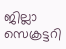ജില്ലാ സെക്രട്ടറി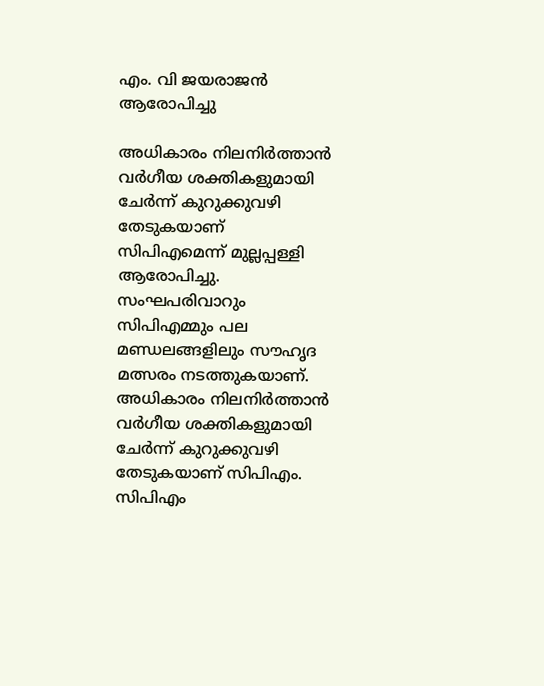എം. വി ജയരാജന്‍ ആരോപിച്ചു

അധികാരം നിലനിര്‍ത്താന്‍ വര്‍ഗീയ ശക്തികളുമായി ചേര്‍ന്ന് കുറുക്കുവഴി തേടുകയാണ് സിപിഎമെന്ന് മുല്ലപ്പള്ളി ആരോപിച്ചു. സംഘപരിവാറും സിപിഎമ്മും പല മണ്ഡലങ്ങളിലും സൗഹൃദ മത്സരം നടത്തുകയാണ്. അധികാരം നിലനിര്‍ത്താന്‍ വര്‍ഗീയ ശക്തികളുമായി ചേര്‍ന്ന് കുറുക്കുവഴി തേടുകയാണ് സിപിഎം. സിപിഎം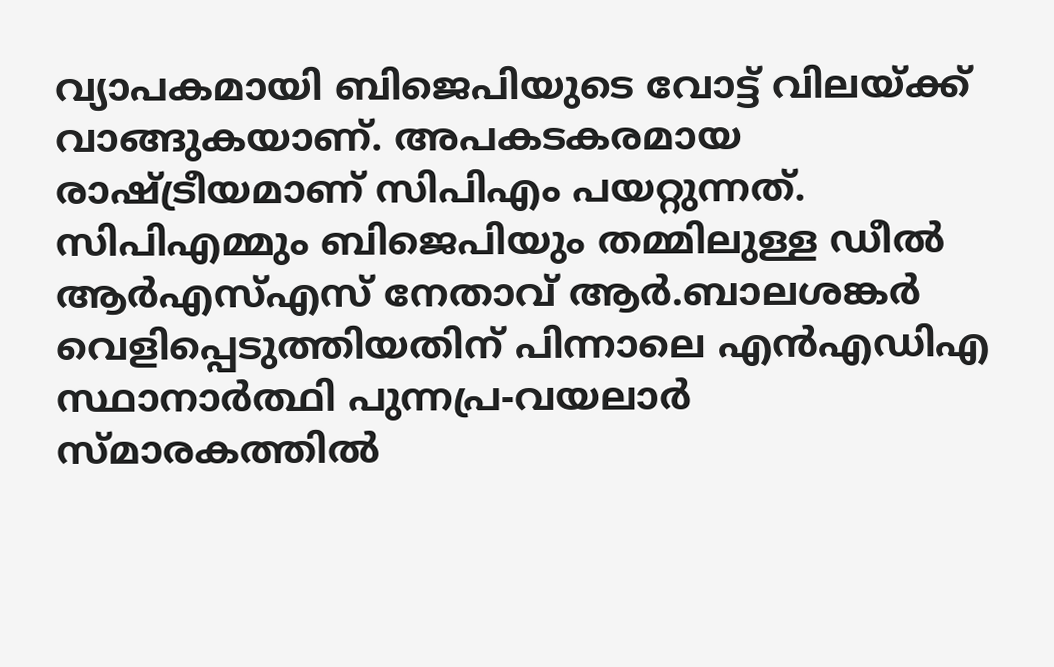വ്യാപകമായി ബിജെപിയുടെ വോട്ട് വിലയ്ക്ക് വാങ്ങുകയാണ്. അപകടകരമായ രാഷ്ട്രീയമാണ് സിപിഎം പയറ്റുന്നത്. സിപിഎമ്മും ബിജെപിയും തമ്മിലുള്ള ഡീല്‍ ആര്‍എസ്എസ് നേതാവ് ആര്‍.ബാലശങ്കര്‍ വെളിപ്പെടുത്തിയതിന് പിന്നാലെ എന്‍എഡിഎ സ്ഥാനാര്‍ത്ഥി പുന്നപ്ര-വയലാര്‍ സ്മാരകത്തില്‍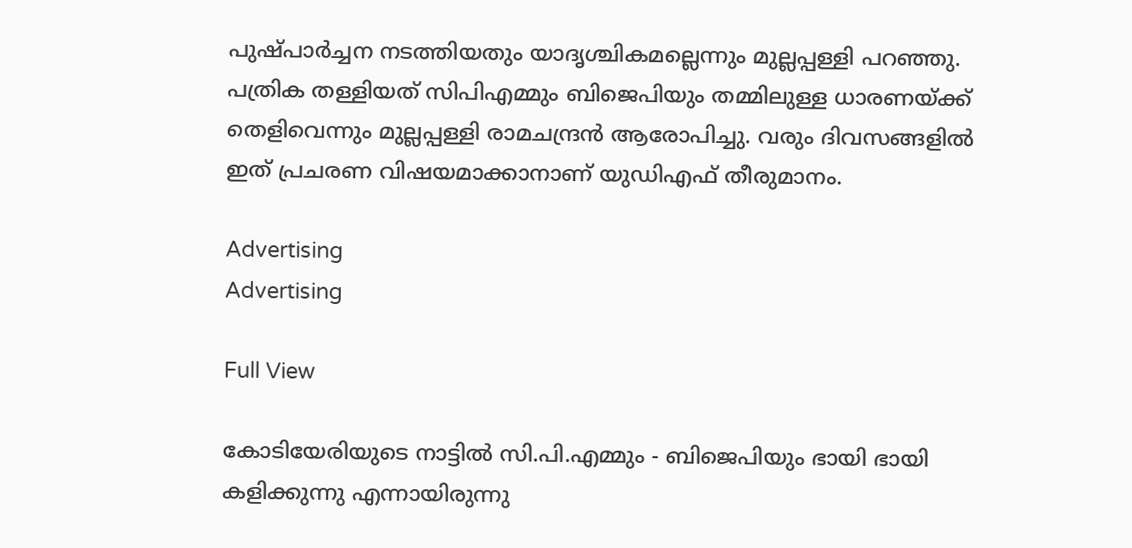പുഷ്പാര്‍ച്ചന നടത്തിയതും യാദൃശ്ചികമല്ലെന്നും മുല്ലപ്പള്ളി പറഞ്ഞു. പത്രിക തള്ളിയത് സിപിഎമ്മും ബിജെപിയും തമ്മിലുള്ള ധാരണയ്ക്ക് തെളിവെന്നും മുല്ലപ്പള്ളി രാമചന്ദ്രന്‍ ആരോപിച്ചു. വരും ദിവസങ്ങളില്‍ ഇത് പ്രചരണ വിഷയമാക്കാനാണ് യുഡിഎഫ് തീരുമാനം.

Advertising
Advertising

Full View

കോടിയേരിയുടെ നാട്ടിൽ സി.പി.എമ്മും - ബിജെപിയും ഭായി ഭായി കളിക്കുന്നു എന്നായിരുന്നു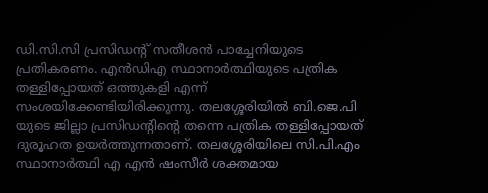ഡി.സി.സി പ്രസിഡന്റ് സതീശൻ പാച്ചേനിയുടെ പ്രതികരണം. എന്‍ഡിഎ സ്ഥാനാർത്ഥിയുടെ പത്രിക തള്ളിപ്പോയത് ഒത്തുകളി എന്ന് സംശയിക്കേണ്ടിയിരിക്കുന്നു. തലശ്ശേരിയിൽ ബി.ജെ.പി യുടെ ജില്ലാ പ്രസിഡന്റിന്റെ തന്നെ പത്രിക തള്ളിപ്പോയത് ദുരൂഹത ഉയർത്തുന്നതാണ്. തലശ്ശേരിയിലെ സി.പി.എം സ്ഥാനാർത്ഥി എ എൻ ഷംസീർ ശക്തമായ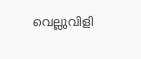വെല്ലുവിളി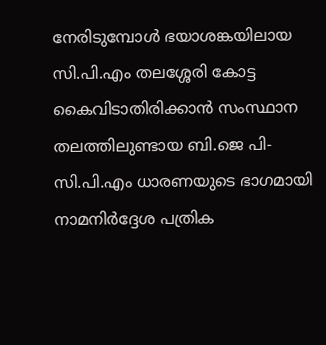നേരിടുമ്പോൾ ഭയാശങ്കയിലായ സി.പി.എം തലശ്ശേരി കോട്ട കൈവിടാതിരിക്കാൻ സംസ്ഥാന തലത്തിലുണ്ടായ ബി.ജെ പി- സി.പി.എം ധാരണയുടെ ഭാഗമായി നാമനിർദ്ദേശ പത്രിക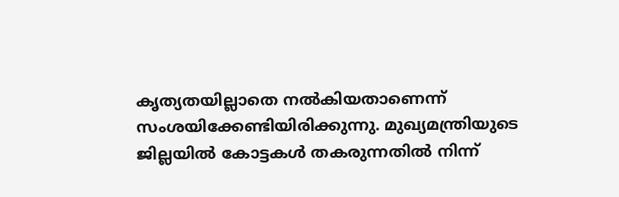കൃത്യതയില്ലാതെ നൽകിയതാണെന്ന് സംശയിക്കേണ്ടിയിരിക്കുന്നു. മുഖ്യമന്ത്രിയുടെ ജില്ലയിൽ കോട്ടകൾ തകരുന്നതിൽ നിന്ന്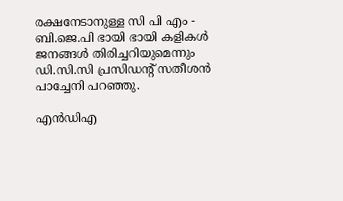രക്ഷനേടാനുള്ള സി പി എം - ബി.ജെ.പി ഭായി ഭായി കളികൾ ജനങ്ങൾ തിരിച്ചറിയുമെന്നും ഡി.സി.സി പ്രസിഡന്റ് സതീശൻ പാച്ചേനി പറഞ്ഞു.

എൻഡിഎ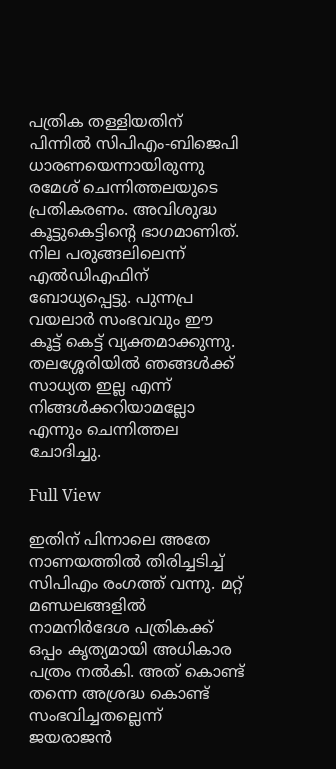പത്രിക തള്ളിയതിന് പിന്നില്‍ സിപിഎം-ബിജെപി ധാരണയെന്നായിരുന്നു രമേശ് ചെന്നിത്തലയുടെ പ്രതികരണം. അവിശുദ്ധ കൂട്ടുകെട്ടിന്റെ ഭാഗമാണിത്. നില പരുങ്ങലിലെന്ന് എൽഡിഎഫിന് ബോധ്യപ്പെട്ടു. പുന്നപ്ര വയലാർ സംഭവവും ഈ കൂട്ട് കെട്ട് വ്യക്തമാക്കുന്നു. തലശ്ശേരിയിൽ ഞങ്ങൾക്ക് സാധ്യത ഇല്ല എന്ന് നിങ്ങൾക്കറിയാമല്ലോ എന്നും ചെന്നിത്തല ചോദിച്ചു.

Full View

ഇതിന് പിന്നാലെ അതേ നാണയത്തില്‍ തിരിച്ചടിച്ച് സിപിഎം രംഗത്ത് വന്നു. മറ്റ്‌ മണ്ഡലങ്ങളിൽ നാമനിർദേശ പത്രികക്ക് ഒപ്പം കൃത്യമായി അധികാര പത്രം നൽകി. അത് കൊണ്ട് തന്നെ അശ്രദ്ധ കൊണ്ട് സംഭവിച്ചതല്ലെന്ന് ജയരാജന്‍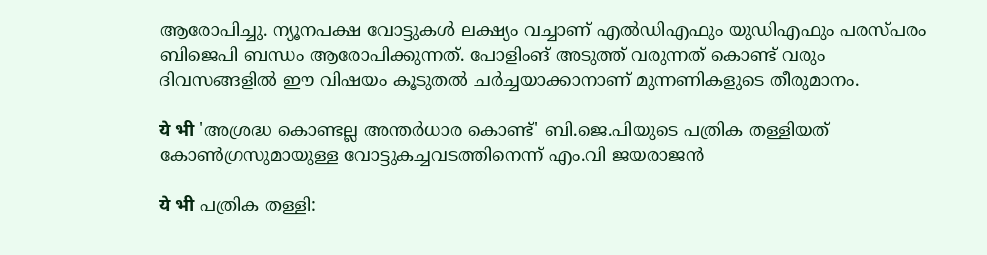ആരോപിച്ചു. ന്യൂനപക്ഷ വോട്ടുകള്‍ ലക്ഷ്യം വച്ചാണ് എല്‍ഡിഎഫും യുഡിഎഫും പരസ്പരം ബിജെപി ബന്ധം ആരോപിക്കുന്നത്. പോളിംങ് അടുത്ത് വരുന്നത് കൊണ്ട് വരും ദിവസങ്ങളില്‍ ഈ വിഷയം കൂടുതല്‍ ചര്‍ച്ചയാക്കാനാണ് മുന്നണികളുടെ തീരുമാനം.

ये भी 'അശ്രദ്ധ കൊണ്ടല്ല അന്തര്‍ധാര കൊണ്ട്' ബി.ജെ.പിയുടെ പത്രിക തള്ളിയത് കോണ്‍ഗ്രസുമായുള്ള വോട്ടുകച്ചവടത്തിനെന്ന് എം.വി ജയരാജൻ

ये भी പത്രിക തള്ളി: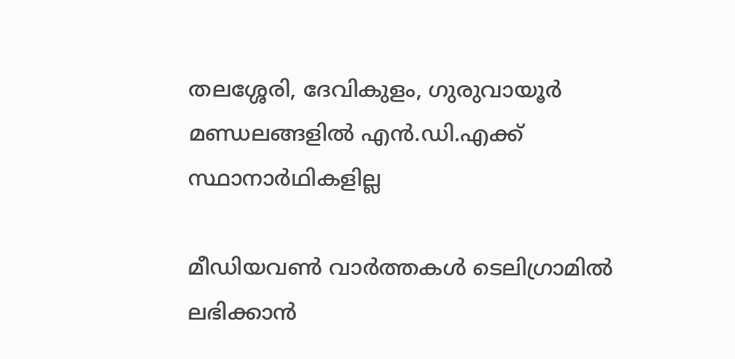തലശ്ശേരി, ദേവികുളം, ഗുരുവായൂര്‍ മണ്ഡലങ്ങളില്‍ എന്‍.ഡി.എക്ക് സ്ഥാനാര്‍ഥികളില്ല

മീഡിയവൺ വാർത്തകൾ ടെലിഗ്രാമിൽ ലഭിക്കാൻ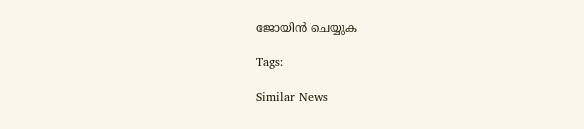ജോയിൻ ചെയ്യുക

Tags:

Similar News